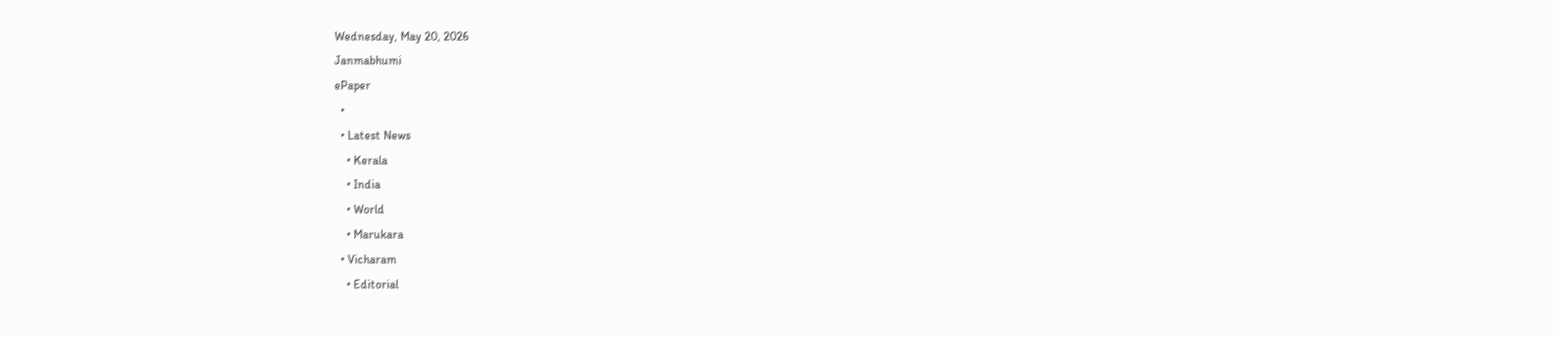Wednesday, May 20, 2026
Janmabhumi
ePaper
  •
  • Latest News
    • Kerala
    • India
    • World
    • Marukara
  • Vicharam
    • Editorial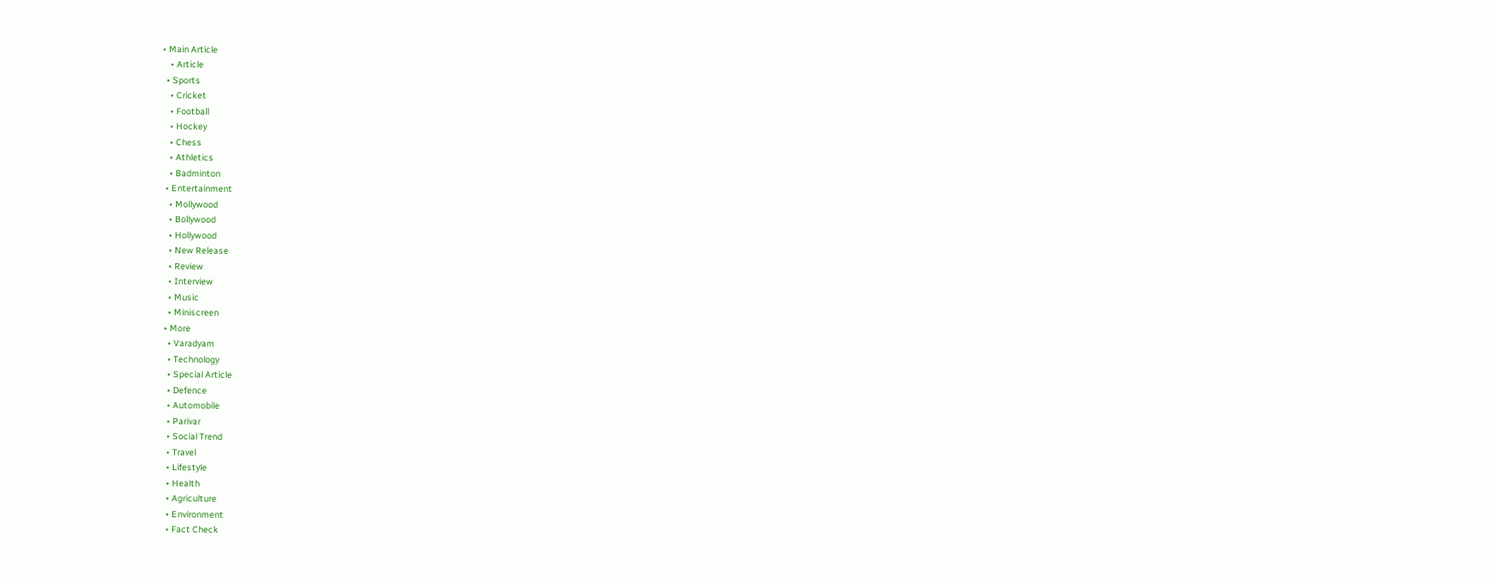• Main Article
    • Article
  • Sports
    • Cricket
    • Football
    • Hockey
    • Chess
    • Athletics
    • Badminton
  • Entertainment
    • Mollywood
    • Bollywood
    • Hollywood
    • New Release
    • Review
    • Interview
    • Music
    • Miniscreen
  • More
    • Varadyam
    • Technology
    • Special Article
    • Defence
    • Automobile
    • Parivar
    • Social Trend
    • Travel
    • Lifestyle
    • Health
    • Agriculture
    • Environment
    • Fact Check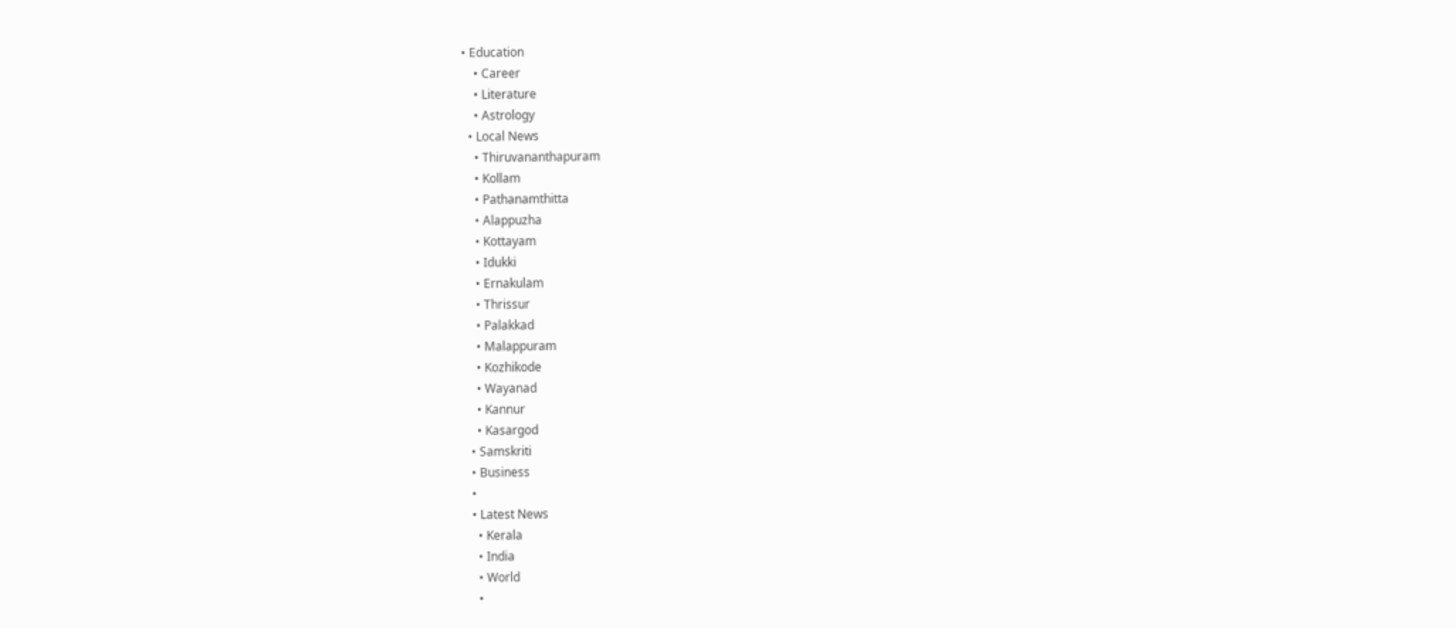• Education
    • Career
    • Literature
    • Astrology
  • Local News
    • Thiruvananthapuram
    • Kollam
    • Pathanamthitta
    • Alappuzha
    • Kottayam
    • Idukki
    • Ernakulam
    • Thrissur
    • Palakkad
    • Malappuram
    • Kozhikode
    • Wayanad
    • Kannur
    • Kasargod
  • Samskriti
  • Business
  •
  • Latest News
    • Kerala
    • India
    • World
    •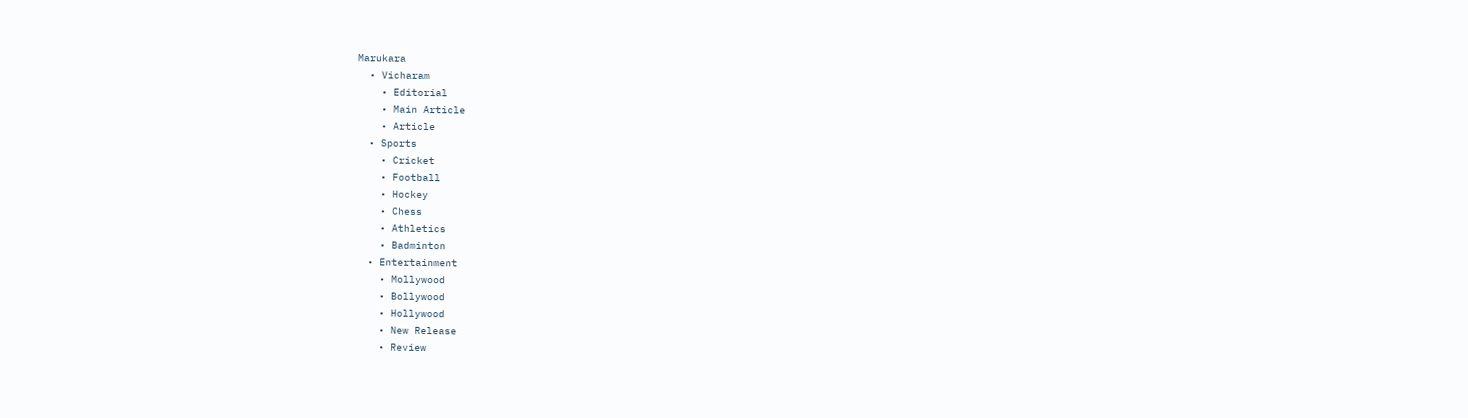Marukara
  • Vicharam
    • Editorial
    • Main Article
    • Article
  • Sports
    • Cricket
    • Football
    • Hockey
    • Chess
    • Athletics
    • Badminton
  • Entertainment
    • Mollywood
    • Bollywood
    • Hollywood
    • New Release
    • Review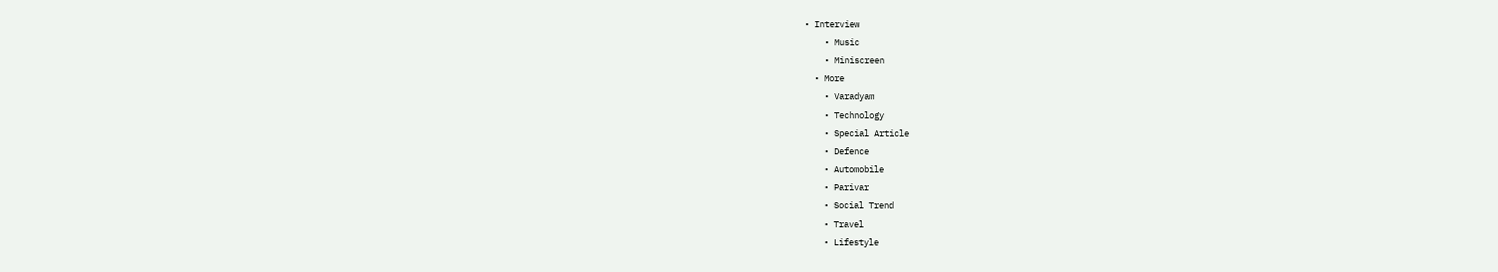• Interview
    • Music
    • Miniscreen
  • More
    • Varadyam
    • Technology
    • Special Article
    • Defence
    • Automobile
    • Parivar
    • Social Trend
    • Travel
    • Lifestyle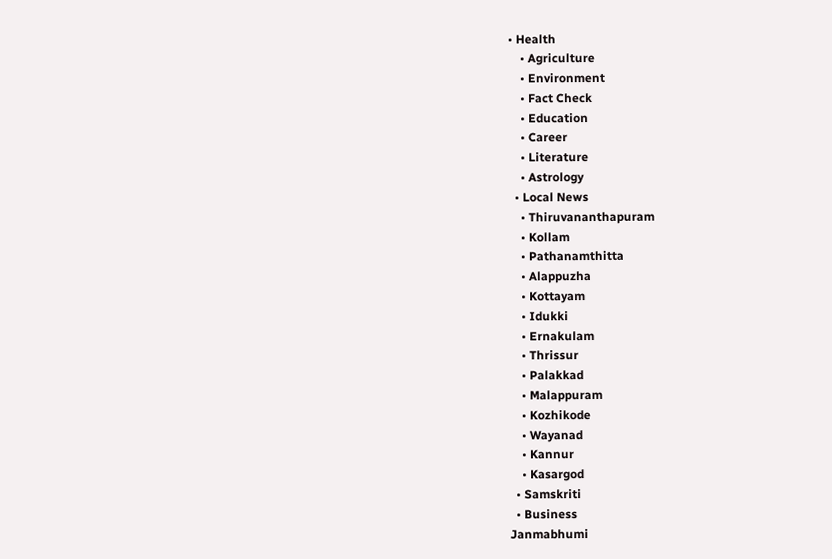• Health
    • Agriculture
    • Environment
    • Fact Check
    • Education
    • Career
    • Literature
    • Astrology
  • Local News
    • Thiruvananthapuram
    • Kollam
    • Pathanamthitta
    • Alappuzha
    • Kottayam
    • Idukki
    • Ernakulam
    • Thrissur
    • Palakkad
    • Malappuram
    • Kozhikode
    • Wayanad
    • Kannur
    • Kasargod
  • Samskriti
  • Business
Janmabhumi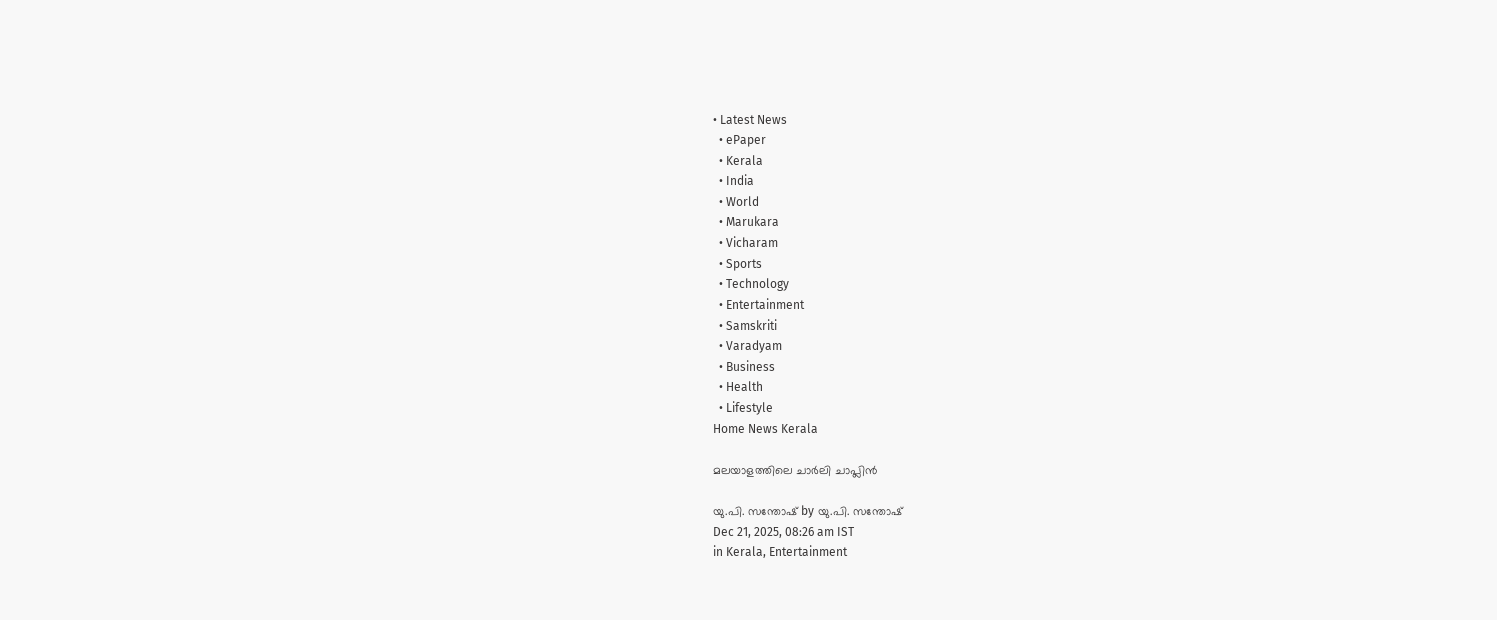• Latest News
  • ePaper
  • Kerala
  • India
  • World
  • Marukara
  • Vicharam
  • Sports
  • Technology
  • Entertainment
  • Samskriti
  • Varadyam
  • Business
  • Health
  • Lifestyle
Home News Kerala

മലയാളത്തിലെ ചാര്‍ലി ചാപ്ലിന്‍

യു.പി. സന്തോഷ് by യു.പി. സന്തോഷ്
Dec 21, 2025, 08:26 am IST
in Kerala, Entertainment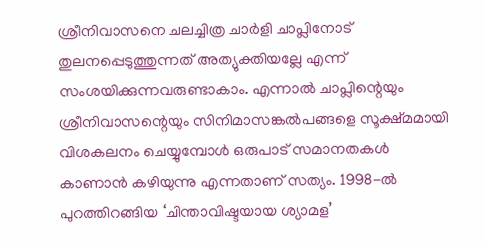ശ്രീനിവാസനെ ചലച്ചിത്ര ചാര്‍ളി ചാപ്ലിനോട് തുലനപ്പെടുത്തുന്നത് അത്യുക്തിയല്ലേ എന്ന് സംശയിക്കുന്നവരുണ്ടാകാം. എന്നാല്‍ ചാപ്ലിന്റെയും ശ്രീനിവാസന്റെയും സിനിമാസങ്കല്‍പങ്ങളെ സൂക്ഷ്മമായി വിശകലനം ചെയ്യുമ്പോള്‍ ഒരുപാട് സമാനതകള്‍ കാണാന്‍ കഴിയുന്നു എന്നതാണ് സത്യം. 1998-ല്‍ പുറത്തിറങ്ങിയ ‘ചിന്താവിഷ്ടയായ ശ്യാമള’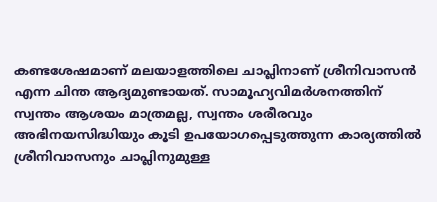കണ്ടശേഷമാണ് മലയാളത്തിലെ ചാപ്ലിനാണ് ശ്രീനിവാസന്‍ എന്ന ചിന്ത ആദ്യമുണ്ടായത്. സാമൂഹ്യവിമര്‍ശനത്തിന് സ്വന്തം ആശയം മാത്രമല്ല, സ്വന്തം ശരീരവും അഭിനയസിദ്ധിയും കൂടി ഉപയോഗപ്പെടുത്തുന്ന കാര്യത്തില്‍ ശ്രീനിവാസനും ചാപ്ലിനുമുള്ള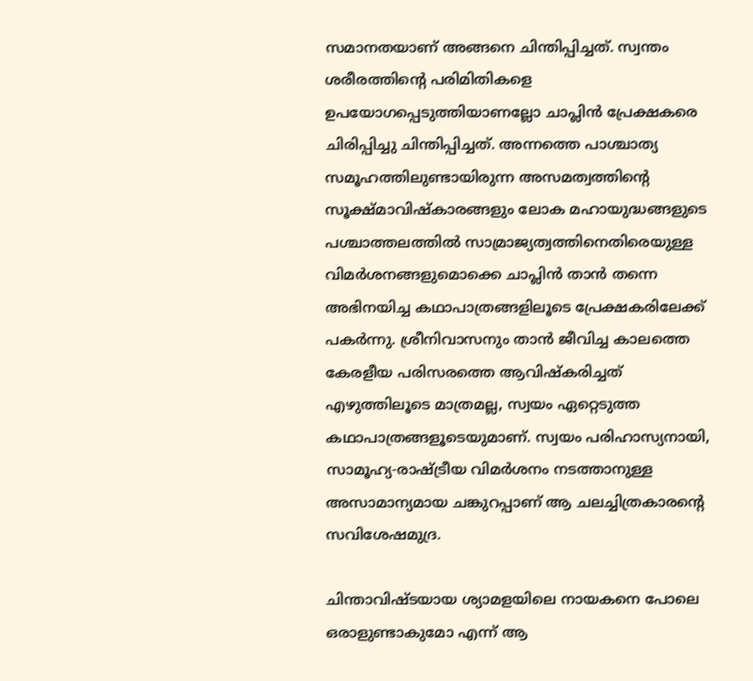സമാനതയാണ് അങ്ങനെ ചിന്തിപ്പിച്ചത്. സ്വന്തം ശരീരത്തിന്റെ പരിമിതികളെ ഉപയോഗപ്പെടുത്തിയാണല്ലോ ചാപ്ലിന്‍ പ്രേക്ഷകരെ ചിരിപ്പിച്ചു ചിന്തിപ്പിച്ചത്. അന്നത്തെ പാശ്ചാത്യ സമൂഹത്തിലുണ്ടായിരുന്ന അസമത്വത്തിന്റെ സൂക്ഷ്മാവിഷ്‌കാരങ്ങളും ലോക മഹായുദ്ധങ്ങളുടെ പശ്ചാത്തലത്തില്‍ സാമ്രാജ്യത്വത്തിനെതിരെയുള്ള വിമര്‍ശനങ്ങളുമൊക്കെ ചാപ്ലിന്‍ താന്‍ തന്നെ അഭിനയിച്ച കഥാപാത്രങ്ങളിലൂടെ പ്രേക്ഷകരിലേക്ക് പകര്‍ന്നു. ശ്രീനിവാസനും താന്‍ ജീവിച്ച കാലത്തെ കേരളീയ പരിസരത്തെ ആവിഷ്‌കരിച്ചത് എഴുത്തിലൂടെ മാത്രമല്ല, സ്വയം ഏറ്റെടുത്ത കഥാപാത്രങ്ങളൂടെയുമാണ്. സ്വയം പരിഹാസ്യനായി, സാമൂഹ്യ-രാഷ്‌ട്രീയ വിമര്‍ശനം നടത്താനുള്ള അസാമാന്യമായ ചങ്കുറപ്പാണ് ആ ചലച്ചിത്രകാരന്റെ സവിശേഷമുദ്ര.

ചിന്താവിഷ്ടയായ ശ്യാമളയിലെ നായകനെ പോലെ ഒരാളുണ്ടാകുമോ എന്ന് ആ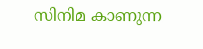സിനിമ കാണുന്ന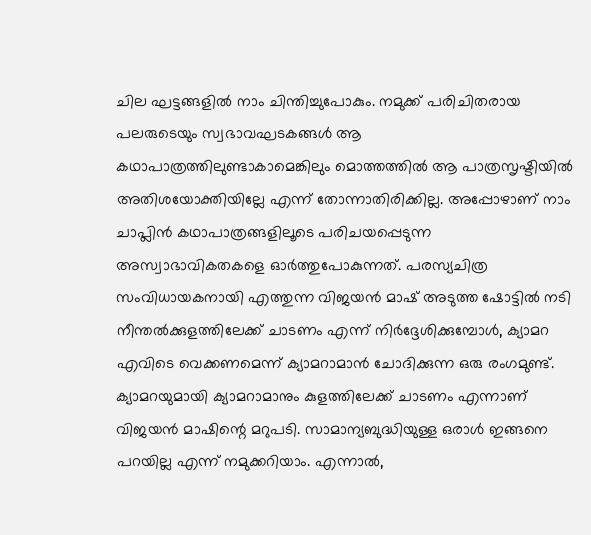ചില ഘട്ടങ്ങളില്‍ നാം ചിന്തിച്ചുപോകും. നമുക്ക് പരിചിതരായ പലരുടെയും സ്വഭാവഘടകങ്ങള്‍ ആ കഥാപാത്രത്തിലുണ്ടാകാമെങ്കിലും മൊത്തത്തില്‍ ആ പാത്രസൃഷ്ടിയില്‍ അതിശയോക്തിയില്ലേ എന്ന് തോന്നാതിരിക്കില്ല. അപ്പോഴാണ് നാം ചാപ്ലിന്‍ കഥാപാത്രങ്ങളിലൂടെ പരിചയപ്പെടുന്ന അസ്വാഭാവികതകളെ ഓര്‍ത്തുപോകുന്നത്. പരസ്യചിത്ര സംവിധായകനായി എത്തുന്ന വിജയന്‍ മാഷ് അടുത്ത ഷോട്ടില്‍ നടി നീന്തല്‍ക്കുളത്തിലേക്ക് ചാടണം എന്ന് നിര്‍ദ്ദേശിക്കുമ്പോള്‍, ക്യാമറ എവിടെ വെക്കണമെന്ന് ക്യാമറാമാന്‍ ചോദിക്കുന്ന ഒരു രംഗമുണ്ട്. ക്യാമറയുമായി ക്യാമറാമാനും കുളത്തിലേക്ക് ചാടണം എന്നാണ് വിജയന്‍ മാഷിന്റെ മറുപടി. സാമാന്യബുദ്ധിയുള്ള ഒരാള്‍ ഇങ്ങനെ പറയില്ല എന്ന് നമുക്കറിയാം. എന്നാല്‍,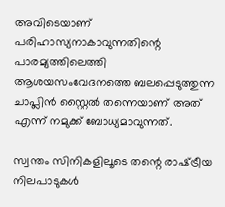അവിടെയാണ് പരിഹാസ്യനാകാവുന്നതിന്റെ പാരമ്യത്തിലെത്തി ആശയസംവേദനത്തെ ബലപ്പെടുത്തുന്ന ചാപ്ലിന്‍ സ്റ്റൈല്‍ തന്നെയാണ് അത് എന്ന് നമുക്ക് ബോധ്യമാവുന്നത്.

സ്വന്തം സിനികളിലൂടെ തന്റെ രാഷ്‌ട്രീയ നിലപാടുകള്‍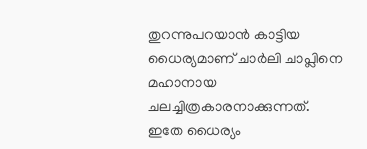തുറന്നുപറയാന്‍ കാട്ടിയ ധൈര്യമാണ് ചാര്‍ലി ചാപ്ലിനെ മഹാനായ ചലച്ചിത്രകാരനാക്കുന്നത്. ഇതേ ധൈര്യം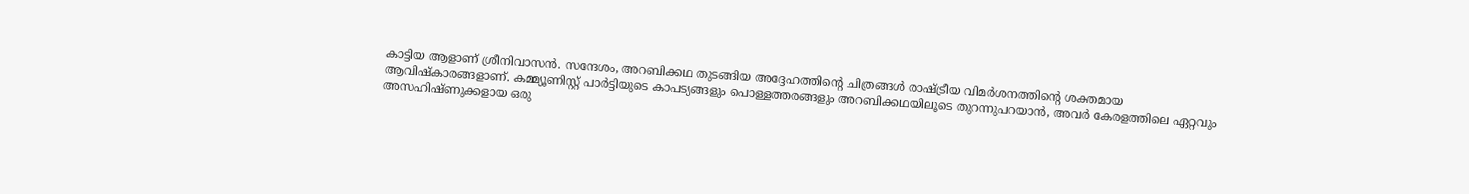കാട്ടിയ ആളാണ് ശ്രീനിവാസന്‍. സന്ദേശം, അറബിക്കഥ തുടങ്ങിയ അദ്ദേഹത്തിന്റെ ചിത്രങ്ങള്‍ രാഷ്‌ട്രീയ വിമര്‍ശനത്തിന്റെ ശക്തമായ ആവിഷ്‌കാരങ്ങളാണ്. കമ്മ്യൂണിസ്റ്റ് പാര്‍ട്ടിയുടെ കാപട്യങ്ങളും പൊള്ളത്തരങ്ങളും അറബിക്കഥയിലൂടെ തുറന്നുപറയാന്‍, അവര്‍ കേരളത്തിലെ ഏറ്റവും അസഹിഷ്ണുക്കളായ ഒരു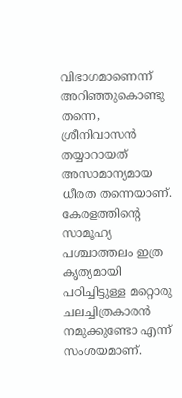വിഭാഗമാണെന്ന് അറിഞ്ഞുകൊണ്ടു തന്നെ, ശ്രീനിവാസന്‍ തയ്യാറായത് അസാമാന്യമായ ധീരത തന്നെയാണ്. കേരളത്തിന്റെ സാമൂഹ്യ പശ്ചാത്തലം ഇത്ര കൃത്യമായി പഠിച്ചിട്ടുള്ള മറ്റൊരു ചലച്ചിത്രകാരന്‍ നമുക്കുണ്ടോ എന്ന് സംശയമാണ്.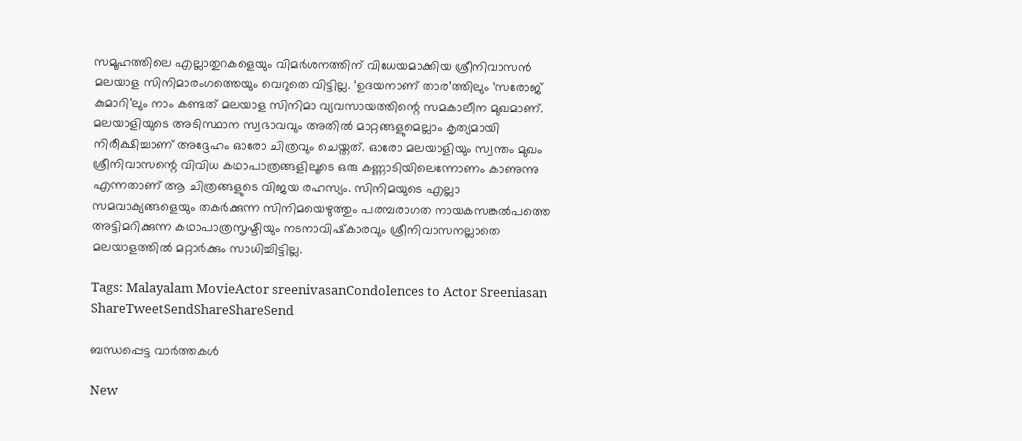സമൂഹത്തിലെ എല്ലാതുറകളെയും വിമര്‍ശനത്തിന് വിധേയമാക്കിയ ശ്രീനിവാസന്‍ മലയാള സിനിമാരംഗത്തെയും വെറുതെ വിട്ടില്ല. ‘ഉദയനാണ് താര’ത്തിലും ‘സരോജ് കുമാറി’ലും നാം കണ്ടത് മലയാള സിനിമാ വ്യവസായത്തിന്റെ സമകാലീന മുഖമാണ്. മലയാളിയുടെ അടിസ്ഥാന സ്വഭാവവും അതില്‍ മാറ്റങ്ങളുമെല്ലാം കൃത്യമായി നിരീക്ഷിച്ചാണ് അദ്ദേഹം ഓരോ ചിത്രവും ചെയ്തത്. ഓരോ മലയാളിയും സ്വന്തം മുഖം ശ്രീനിവാസന്റെ വിവിധ കഥാപാത്രങ്ങളിലൂടെ ഒരു കണ്ണാടിയിലെന്നോണം കാണുന്നു എന്നതാണ് ആ ചിത്രങ്ങളുടെ വിജയ രഹസ്യം. സിനിമയുടെ എല്ലാ സമവാക്യങ്ങളെയും തകര്‍ക്കുന്ന സിനിമയെഴുത്തും പരമ്പരാഗത നായകസങ്കല്‍പത്തെ അട്ടിമറിക്കുന്ന കഥാപാത്രസൃഷ്ടിയും നടനാവിഷ്‌കാരവും ശ്രീനിവാസനല്ലാതെ മലയാളത്തില്‍ മറ്റാര്‍ക്കും സാധിച്ചിട്ടില്ല.

Tags: Malayalam MovieActor sreenivasanCondolences to Actor Sreeniasan
ShareTweetSendShareShareSend

ബന്ധപ്പെട്ട വാര്‍ത്തകള്‍

New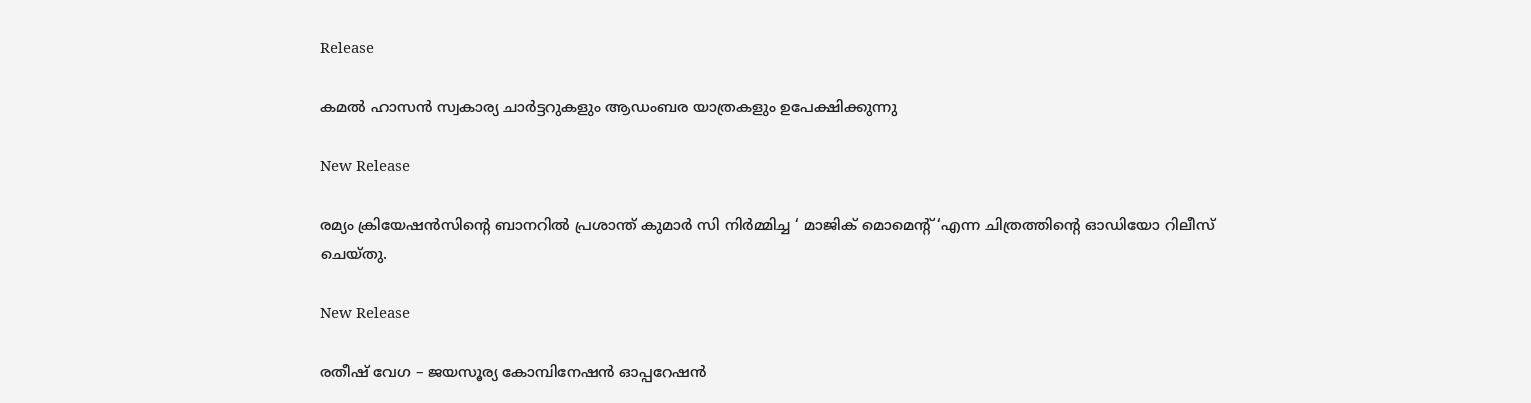Release

കമൽ ഹാസൻ സ്വകാര്യ ചാർട്ടറുകളും ആഡംബര യാത്രകളും ഉപേക്ഷിക്കുന്നു

New Release

രമ്യം ക്രിയേഷൻസിന്റെ ബാനറിൽ പ്രശാന്ത് കുമാർ സി നിർമ്മിച്ച ‘ മാജിക് മൊമെന്റ് ‘എന്ന ചിത്രത്തിന്റെ ഓഡിയോ റിലീസ് ചെയ്തു.

New Release

രതീഷ് വേഗ – ജയസൂര്യ കോമ്പിനേഷൻ ഓപ്പറേഷൻ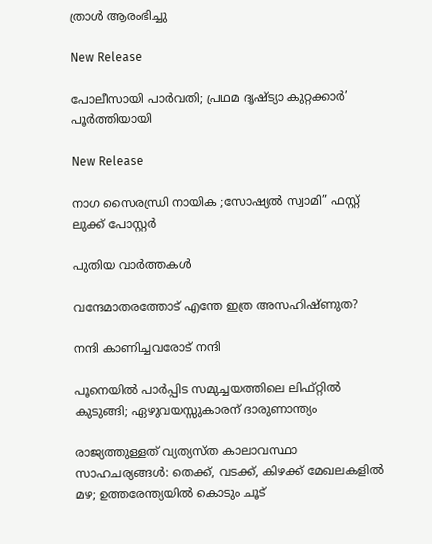ത്രാൾ ആരംഭിച്ചു

New Release

പോലീസായി പാർവതി; പ്രഥമ ദൃഷ്ട്യാ കുറ്റക്കാര്‍’ പൂര്‍ത്തിയായി

New Release

നാഗ സൈരന്ധ്രി നായിക ;സോഷ്യൽ സ്വാമി” ഫസ്റ്റ് ലുക്ക് പോസ്റ്റർ

പുതിയ വാര്‍ത്തകള്‍

വന്ദേമാതരത്തോട് എന്തേ ഇത്ര അസഹിഷ്ണുത?

നന്ദി കാണിച്ചവരോട് നന്ദി

പൂനെയിൽ പാർപ്പിട സമുച്ചയത്തിലെ ലിഫ്റ്റിൽ കുടുങ്ങി; ഏഴുവയസ്സുകാരന് ദാരുണാന്ത്യം

രാജ്യത്തുള്ളത് വ്യത്യസ്ത കാലാവസ്ഥാ സാഹചര്യങ്ങള്‍: തെക്ക്, വടക്ക്, കിഴക്ക് മേഖലകളില്‍ മഴ; ഉത്തരേന്ത്യയില്‍ കൊടും ചൂട്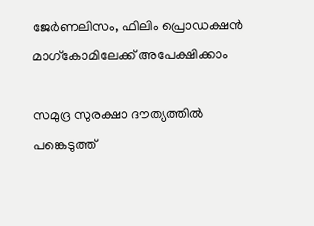ജേര്‍ണലിസം, ഫിലിം പ്രൊഡക്ഷന്‍ മാഗ്‌കോമിലേക്ക് അപേക്ഷിക്കാം

സമുദ്ര സുരക്ഷാ ദൗത്യത്തില്‍ പങ്കെടുത്ത്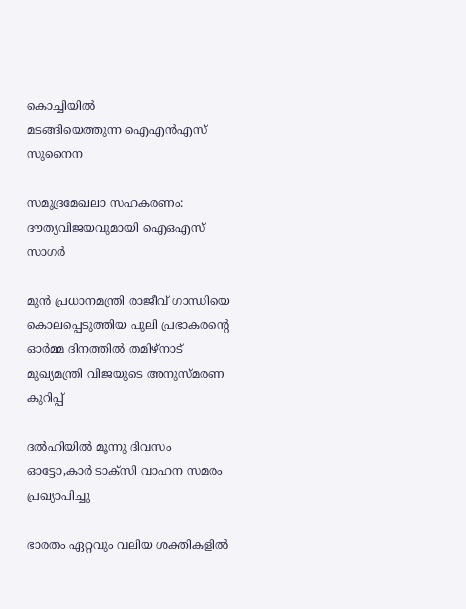കൊച്ചിയില്‍
മടങ്ങിയെത്തുന്ന ഐഎന്‍എസ് സുനൈന

സമുദ്രമേഖലാ സഹകരണം: ദൗത്യവിജയവുമായി ഐഒഎസ് സാഗര്‍

മുൻ പ്രധാനമന്ത്രി രാജീവ് ഗാന്ധിയെ കൊലപ്പെടുത്തിയ പുലി പ്രഭാകരന്റെ ഓർമ്മ ദിനത്തിൽ തമിഴ്നാട് മുഖ്യമന്ത്രി വിജയുടെ അനുസ്മരണ കുറിപ്പ്

ദൽഹിയിൽ മൂന്നു ദിവസം ഓട്ടോ,കാർ ടാക്‌സി വാഹന സമരം പ്രഖ്യാപിച്ചു

ഭാരതം ഏറ്റവും വലിയ ശക്തികളിൽ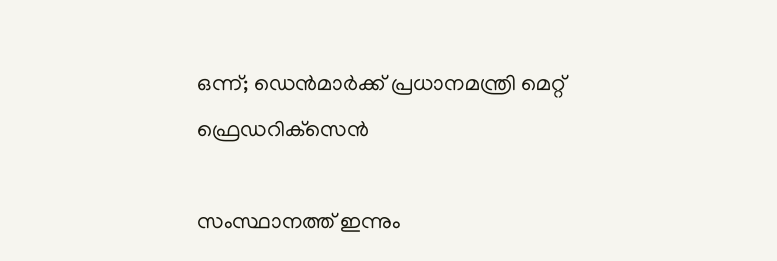ഒന്ന്; ഡെൻമാർക്ക് പ്രധാനമന്ത്രി മെറ്റ് ഫ്രെഡറിക്‌സെൻ

സംസ്ഥാനത്ത് ഇന്നും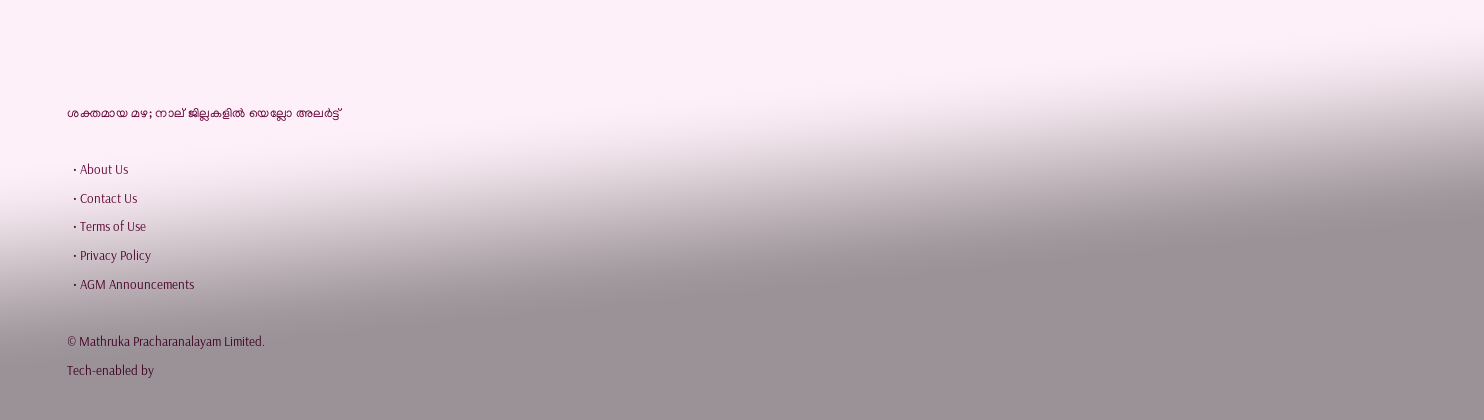ശക്തമായ മഴ; നാല് ജില്ലകളിൽ യെല്ലോ അലർട്ട്

  • About Us
  • Contact Us
  • Terms of Use
  • Privacy Policy
  • AGM Announcements

© Mathruka Pracharanalayam Limited.
Tech-enabled by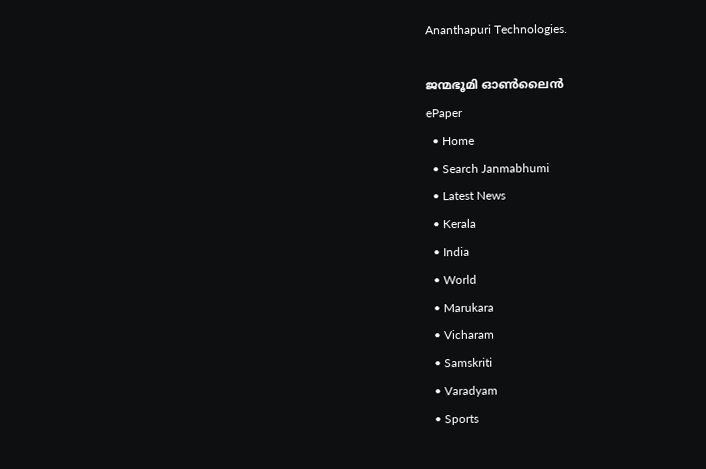Ananthapuri Technologies.

ജന്മഭൂമി ഓണ്‍ലൈന്‍
ePaper
  • Home
  • Search Janmabhumi
  • Latest News
  • Kerala
  • India
  • World
  • Marukara
  • Vicharam
  • Samskriti
  • Varadyam
  • Sports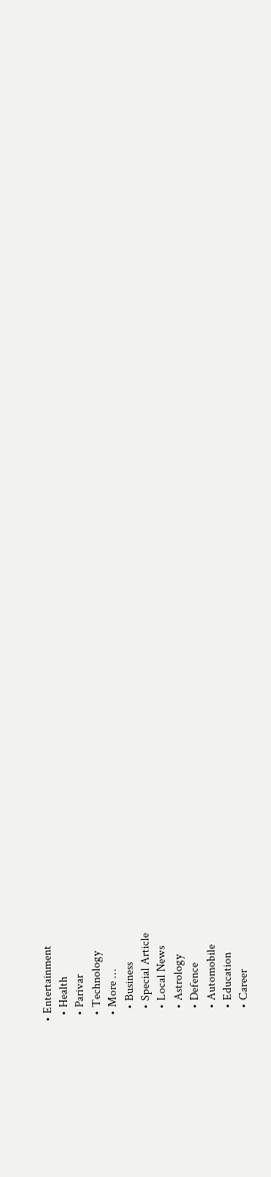• Entertainment
  • Health
  • Parivar
  • Technology
  • More …
    • Business
    • Special Article
    • Local News
    • Astrology
    • Defence
    • Automobile
    • Education
    • Career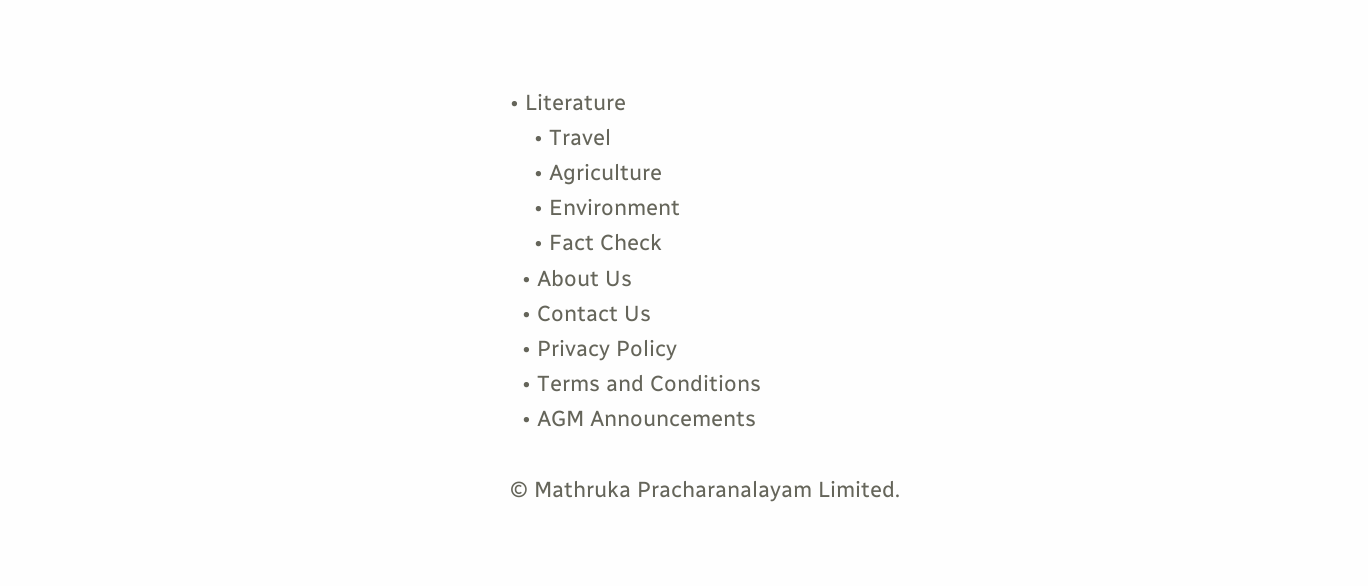• Literature
    • Travel
    • Agriculture
    • Environment
    • Fact Check
  • About Us
  • Contact Us
  • Privacy Policy
  • Terms and Conditions
  • AGM Announcements

© Mathruka Pracharanalayam Limited.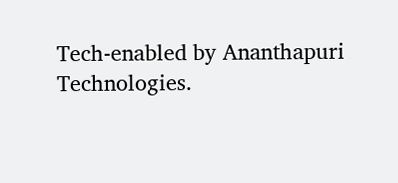Tech-enabled by Ananthapuri Technologies.